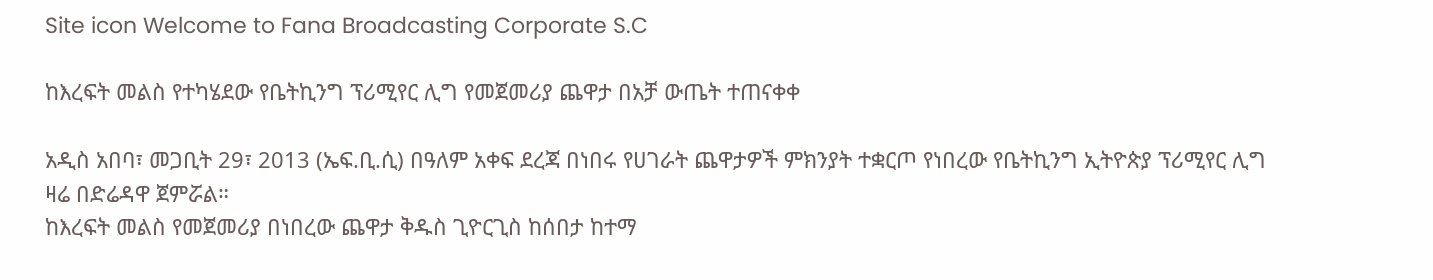Site icon Welcome to Fana Broadcasting Corporate S.C

ከእረፍት መልስ የተካሄደው የቤትኪንግ ፕሪሚየር ሊግ የመጀመሪያ ጨዋታ በአቻ ውጤት ተጠናቀቀ

አዲስ አበባ፣ መጋቢት 29፣ 2013 (ኤፍ.ቢ.ሲ) በዓለም አቀፍ ደረጃ በነበሩ የሀገራት ጨዋታዎች ምክንያት ተቋርጦ የነበረው የቤትኪንግ ኢትዮጵያ ፕሪሚየር ሊግ ዛሬ በድሬዳዋ ጀምሯል።
ከእረፍት መልስ የመጀመሪያ በነበረው ጨዋታ ቅዱስ ጊዮርጊስ ከሰበታ ከተማ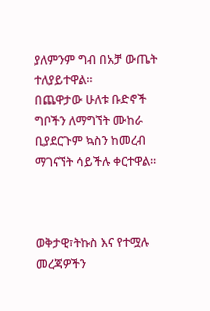ያለምንም ግብ በአቻ ውጤት ተለያይተዋል።
በጨዋታው ሁለቱ ቡድኖች ግቦችን ለማግኘት ሙከራ ቢያደርጉም ኳስን ከመረብ ማገናኘት ሳይችሉ ቀርተዋል።



ወቅታዊ፣ትኩስ እና የተሟሉ መረጃዎችን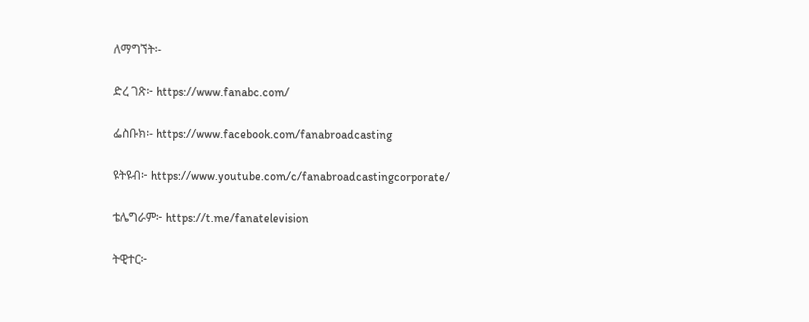ለማግኘት፡-

ድረ ገጽ፦ https://www.fanabc.com/

ፌስቡክ፡- https://www.facebook.com/fanabroadcasting

ዩትዩብ፦ https://www.youtube.com/c/fanabroadcastingcorporate/

ቴሌግራም፦ https://t.me/fanatelevision

ትዊተር፦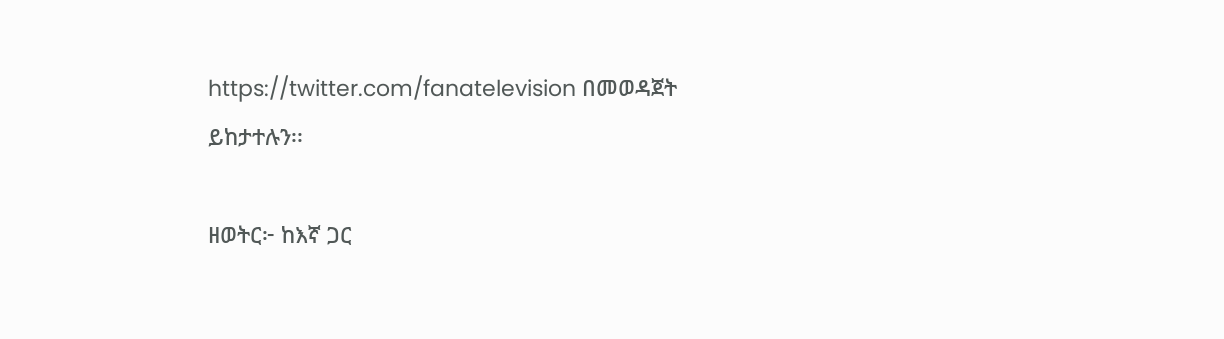https://twitter.com/fanatelevision በመወዳጀት ይከታተሉን፡፡

ዘወትር፦ ከእኛ ጋር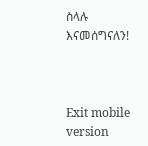ስላሉ እናመሰግናለን!



Exit mobile version